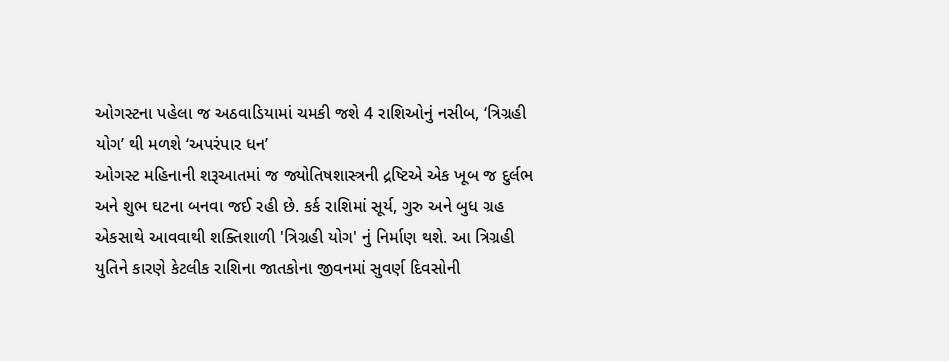ઓગસ્ટના પહેલા જ અઠવાડિયામાં ચમકી જશે 4 રાશિઓનું નસીબ, ‘ત્રિગ્રહી યોગ’ થી મળશે ‘અપરંપાર ધન’
ઓગસ્ટ મહિનાની શરૂઆતમાં જ જ્યોતિષશાસ્ત્રની દ્રષ્ટિએ એક ખૂબ જ દુર્લભ અને શુભ ઘટના બનવા જઈ રહી છે. કર્ક રાશિમાં સૂર્ય, ગુરુ અને બુધ ગ્રહ એકસાથે આવવાથી શક્તિશાળી 'ત્રિગ્રહી યોગ' નું નિર્માણ થશે. આ ત્રિગ્રહી યુતિને કારણે કેટલીક રાશિના જાતકોના જીવનમાં સુવર્ણ દિવસોની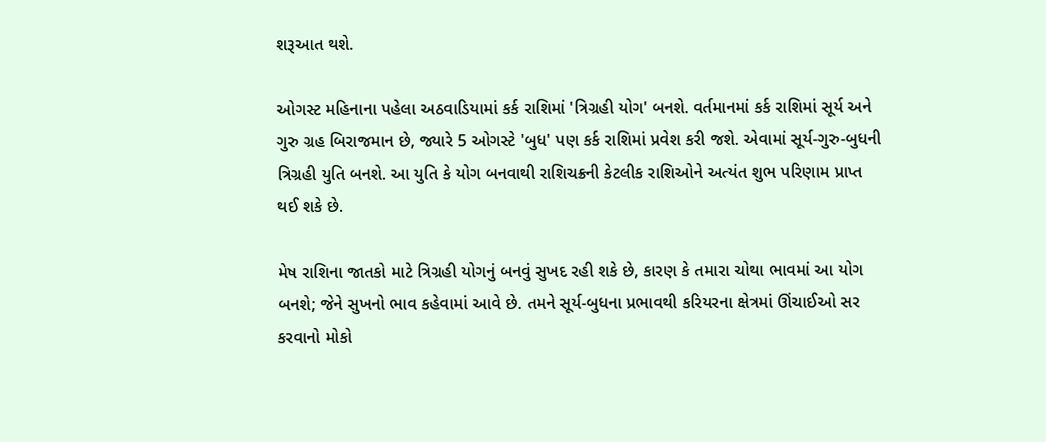શરૂઆત થશે.

ઓગસ્ટ મહિનાના પહેલા અઠવાડિયામાં કર્ક રાશિમાં 'ત્રિગ્રહી યોગ' બનશે. વર્તમાનમાં કર્ક રાશિમાં સૂર્ય અને ગુરુ ગ્રહ બિરાજમાન છે, જ્યારે 5 ઓગસ્ટે 'બુધ' પણ કર્ક રાશિમાં પ્રવેશ કરી જશે. એવામાં સૂર્ય-ગુરુ-બુધની ત્રિગ્રહી યુતિ બનશે. આ યુતિ કે યોગ બનવાથી રાશિચક્રની કેટલીક રાશિઓને અત્યંત શુભ પરિણામ પ્રાપ્ત થઈ શકે છે.

મેષ રાશિના જાતકો માટે ત્રિગ્રહી યોગનું બનવું સુખદ રહી શકે છે, કારણ કે તમારા ચોથા ભાવમાં આ યોગ બનશે; જેને સુખનો ભાવ કહેવામાં આવે છે. તમને સૂર્ય-બુધના પ્રભાવથી કરિયરના ક્ષેત્રમાં ઊંચાઈઓ સર કરવાનો મોકો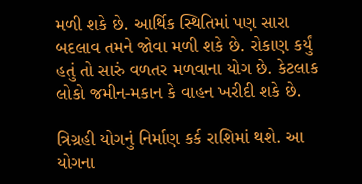મળી શકે છે. આર્થિક સ્થિતિમાં પણ સારા બદલાવ તમને જોવા મળી શકે છે. રોકાણ કર્યું હતું તો સારું વળતર મળવાના યોગ છે. કેટલાક લોકો જમીન-મકાન કે વાહન ખરીદી શકે છે.

ત્રિગ્રહી યોગનું નિર્માણ કર્ક રાશિમાં થશે. આ યોગના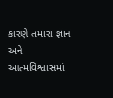કારણે તમારા જ્ઞાન અને આત્મવિશ્વાસમાં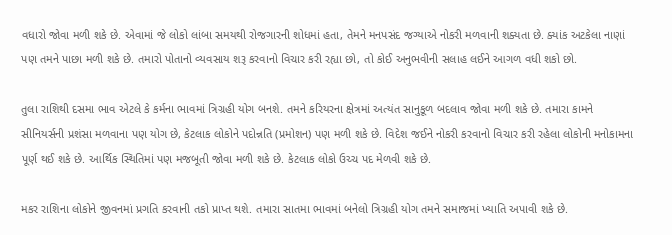વધારો જોવા મળી શકે છે. એવામાં જે લોકો લાંબા સમયથી રોજગારની શોધમાં હતા, તેમને મનપસંદ જગ્યાએ નોકરી મળવાની શક્યતા છે. ક્યાંક અટકેલા નાણાં પણ તમને પાછા મળી શકે છે. તમારો પોતાનો વ્યવસાય શરૂ કરવાનો વિચાર કરી રહ્યા છો, તો કોઈ અનુભવીની સલાહ લઈને આગળ વધી શકો છો.

તુલા રાશિથી દસમા ભાવ એટલે કે કર્મના ભાવમાં ત્રિગ્રહી યોગ બનશે. તમને કરિયરના ક્ષેત્રમાં અત્યંત સાનુકૂળ બદલાવ જોવા મળી શકે છે. તમારા કામને સીનિયર્સની પ્રશંસા મળવાના પણ યોગ છે, કેટલાક લોકોને પદોન્નતિ (પ્રમોશન) પણ મળી શકે છે. વિદેશ જઈને નોકરી કરવાનો વિચાર કરી રહેલા લોકોની મનોકામના પૂર્ણ થઈ શકે છે. આર્થિક સ્થિતિમાં પણ મજબૂતી જોવા મળી શકે છે. કેટલાક લોકો ઉચ્ચ પદ મેળવી શકે છે.

મકર રાશિના લોકોને જીવનમાં પ્રગતિ કરવાની તકો પ્રાપ્ત થશે. તમારા સાતમા ભાવમાં બનેલો ત્રિગ્રહી યોગ તમને સમાજમાં ખ્યાતિ અપાવી શકે છે.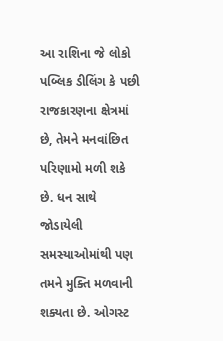આ રાશિના જે લોકો પબ્લિક ડીલિંગ કે પછી રાજકારણના ક્ષેત્રમાં છે, તેમને મનવાંછિત પરિણામો મળી શકે છે. ધન સાથે જોડાયેલી સમસ્યાઓમાંથી પણ તમને મુક્તિ મળવાની શક્યતા છે. ઓગસ્ટ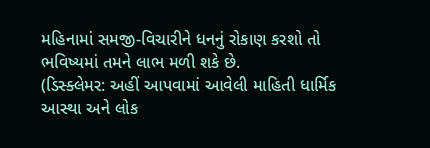મહિનામાં સમજી-વિચારીને ધનનું રોકાણ કરશો તો ભવિષ્યમાં તમને લાભ મળી શકે છે.
(ડિસ્ક્લેમર: અહીં આપવામાં આવેલી માહિતી ધાર્મિક આસ્થા અને લોક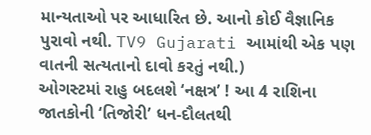માન્યતાઓ પર આધારિત છે. આનો કોઈ વૈજ્ઞાનિક પુરાવો નથી. TV9 Gujarati આમાંથી એક પણ વાતની સત્યતાનો દાવો કરતું નથી.)
ઓગસ્ટમાં રાહુ બદલશે ‘નક્ષત્ર’ ! આ 4 રાશિના જાતકોની ‘તિજોરી’ ધન-દૌલતથી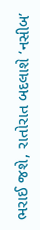ભરાઈ જશે, રાતોરાત બદલાશે ‘નસીબ’